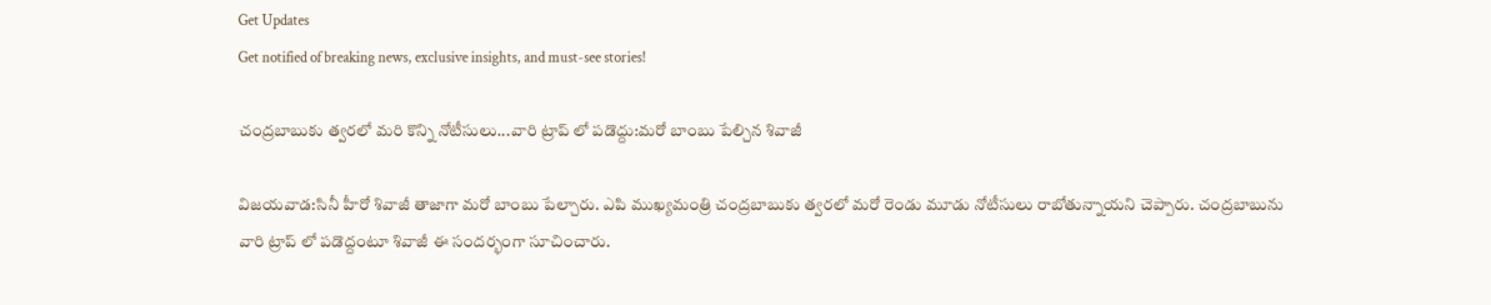Get Updates
Get notified of breaking news, exclusive insights, and must-see stories!

చంద్రబాబుకు త్వరలో మరి కొన్ని నోటీసులు...వారి ట్రాప్ లో పడొద్దు:మరో బాంబు పేల్చిన శివాజీ

విజయవాడ:సినీ హీరో శివాజీ తాజాగా మరో బాంబు పేల్చారు. ఎపి ముఖ్యమంత్రి చంద్రబాబుకు త్వరలో మరో రెండు మూడు నోటీసులు రాబోతున్నాయని చెప్పారు. చంద్రబాబును వారి ట్రాప్ లో పడొద్దంటూ శివాజీ ఈ సందర్భంగా సూచించారు.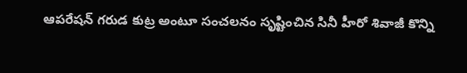ఆపరేషన్ గరుడ కుట్ర అంటూ సంచలనం సృష్టించిన సినీ హీరో శివాజీ కొన్ని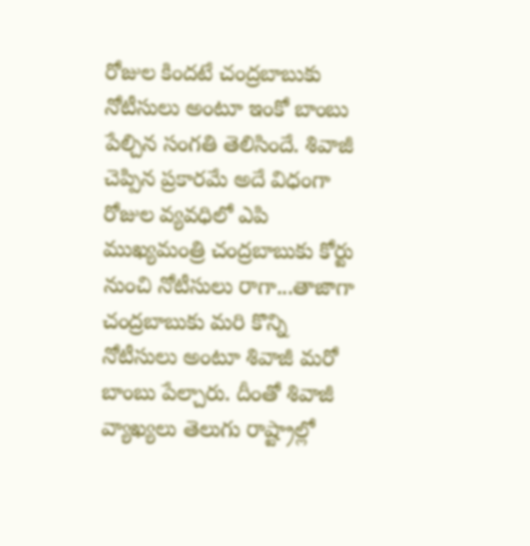రోజుల కిందటే చంద్రబాబుకు నోటీసులు అంటూ ఇంకో బాంబు పేల్చిన సంగతి తెలిసిందే. శివాజీ చెప్పిన ప్రకారమే అదే విధంగా రోజుల వ్యవధిలో ఎపి ముఖ్యమంత్రి చంద్రబాబుకు కోర్టు నుంచి నోటీసులు రాగా...తాజాగా చంద్రబాబుకు మరి కొన్ని నోటీసులు అంటూ శివాజీ మరో బాంబు పేల్చారు. దీంతో శివాజీ వ్యాఖ్యలు తెలుగు రాష్ట్రాల్లో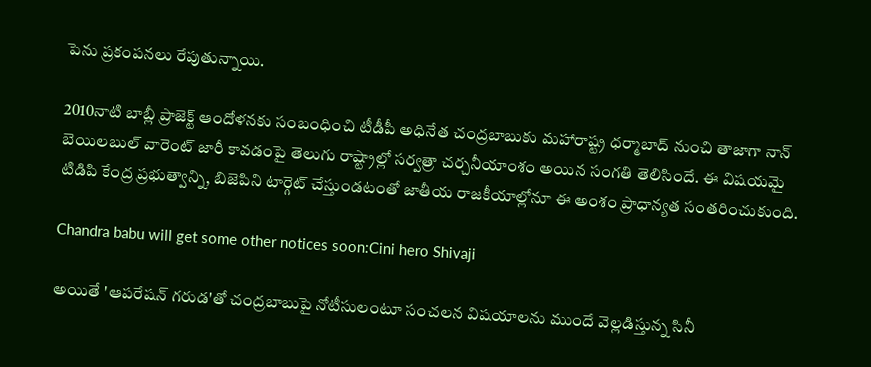పెను ప్రకంపనలు రేపుతున్నాయి.

2010నాటి బాబ్లీ ప్రాజెక్ట్ ఆందోళనకు సంబంధించి టీడీపీ అధినేత చంద్రబాబుకు మహారాష్ట్ర ధర్మాబాద్ నుంచి తాజాగా నాన్ బెయిలబుల్ వారెంట్ జారీ కావడంపై తెలుగు రాష్ట్రాల్లో సర్వత్రా చర్చనీయాంశం అయిన సంగతి తెలిసిందే. ఈ విషయమై టిడిపి కేంద్ర ప్రభుత్వాన్ని, బిజెపిని టార్గెట్ చేస్తుండటంతో జాతీయ రాజకీయాల్లోనూ ఈ అంశం ప్రాధాన్యత సంతరించుకుంది.

Chandra babu will get some other notices soon:Cini hero Shivaji

అయితే 'ఆపరేషన్ గరుడ'తో చంద్రబాబుపై నోటీసులంటూ సంచలన విషయాలను ముందే వెల్లడిస్తున్న సినీ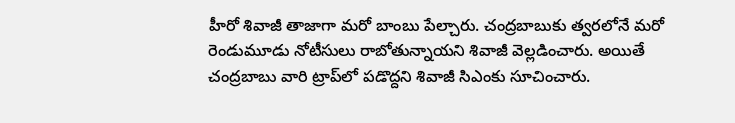హీరో శివాజీ తాజాగా మరో బాంబు పేల్చారు. చంద్రబాబుకు త్వరలోనే మరో రెండుమూడు నోటీసులు రాబోతున్నాయని శివాజీ వెల్లడించారు. అయితే చంద్రబాబు వారి ట్రాప్‌లో పడొద్దని శివాజీ సిఎంకు సూచించారు.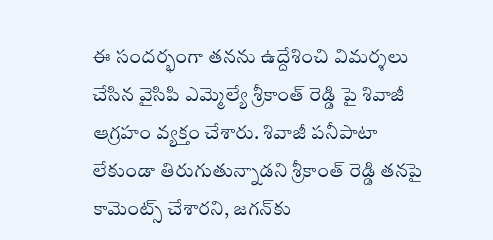ఈ సందర్భంగా తనను ఉద్దేశించి విమర్శలు చేసిన వైసిపి ఎమ్మెల్యే శ్రీకాంత్ రెడ్డి పై శివాజీ ఆగ్రహం వ్యక్తం చేశారు. శివాజీ పనీపాటా లేకుండా తిరుగుతున్నాడని శ్రీకాంత్ రెడ్డి తనపై కామెంట్స్ చేశారని, జగన్‌కు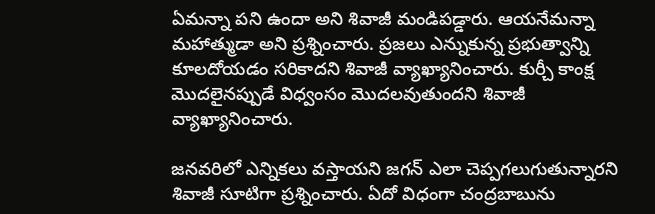ఏమన్నా పని ఉందా అని శివాజీ మండిపడ్డారు. ఆయనేమన్నా మహాత్ముడా అని ప్రశ్నించారు. ప్రజలు ఎన్నుకున్న ప్రభుత్వాన్ని కూలదోయడం సరికాదని శివాజీ వ్యాఖ్యానించారు. కుర్చీ కాంక్ష మొదలైనప్పుడే విధ్వంసం మొదలవుతుందని శివాజీ వ్యాఖ్యానించారు.

జనవరిలో ఎన్నికలు వస్తాయని జగన్ ఎలా చెప్పగలుగుతున్నారని శివాజీ సూటిగా ప్రశ్నించారు. ఏదో విధంగా చంద్రబాబును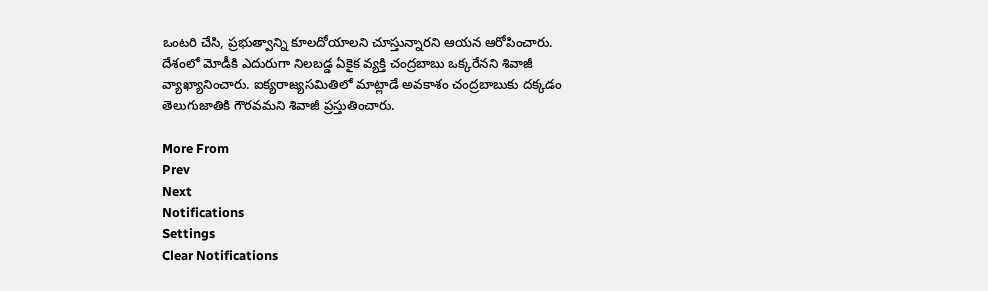ఒంటరి చేసి, ప్రభుత్వాన్ని కూలదోయాలని చూస్తున్నారని ఆయన ఆరోపించారు. దేశంలో మోడీకి ఎదురుగా నిలబడ్డ ఏకైక వ్యక్తి చంద్రబాబు ఒక్కరేనని శివాజీ వ్యాఖ్యానించారు. ఐక్యరాజ్యసమితిలో మాట్లాడే అవకాశం చంద్రబాబుకు దక్కడం తెలుగుజాతికి గౌరవమని శివాజీ ప్రస్తుతించారు.

More From
Prev
Next
Notifications
Settings
Clear Notifications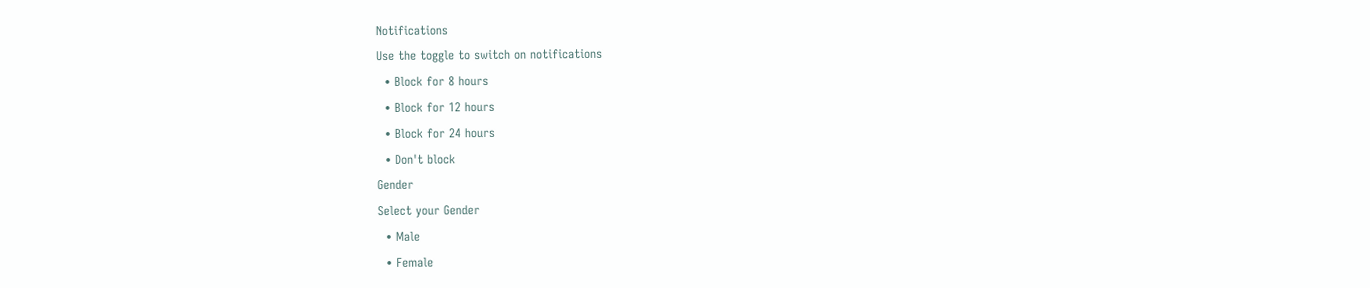Notifications
Use the toggle to switch on notifications
  • Block for 8 hours
  • Block for 12 hours
  • Block for 24 hours
  • Don't block
Gender
Select your Gender
  • Male
  • Female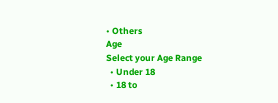• Others
Age
Select your Age Range
  • Under 18
  • 18 to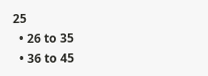25
  • 26 to 35
  • 36 to 45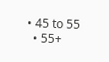• 45 to 55
  • 55+